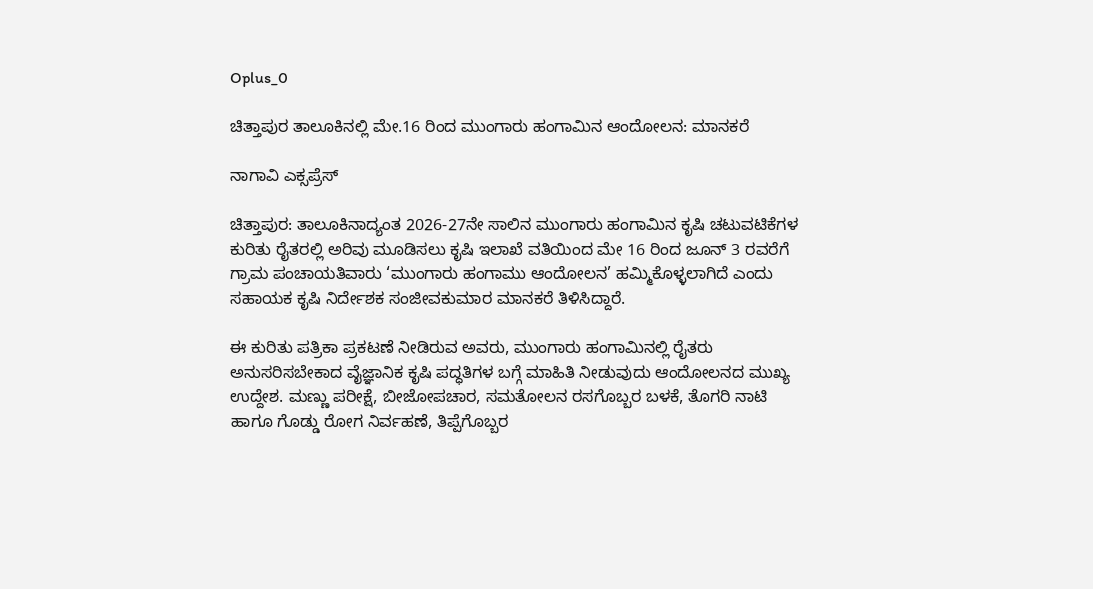Oplus_0

ಚಿತ್ತಾಪುರ ತಾಲೂಕಿನಲ್ಲಿ ಮೇ.16 ರಿಂದ ಮುಂಗಾರು ಹಂಗಾಮಿನ ಆಂದೋಲನ: ಮಾನಕರೆ

ನಾಗಾವಿ ಎಕ್ಸಪ್ರೆಸ್

ಚಿತ್ತಾಪುರ: ತಾಲೂಕಿನಾದ್ಯಂತ 2026-27ನೇ ಸಾಲಿನ ಮುಂಗಾರು ಹಂಗಾಮಿನ ಕೃಷಿ ಚಟುವಟಿಕೆಗಳ ಕುರಿತು ರೈತರಲ್ಲಿ ಅರಿವು ಮೂಡಿಸಲು ಕೃಷಿ ಇಲಾಖೆ ವತಿಯಿಂದ ಮೇ 16 ರಿಂದ ಜೂನ್ 3 ರವರೆಗೆ ಗ್ರಾಮ ಪಂಚಾಯತಿವಾರು ‘ಮುಂಗಾರು ಹಂಗಾಮು ಆಂದೋಲನ’ ಹಮ್ಮಿಕೊಳ್ಳಲಾಗಿದೆ ಎಂದು ಸಹಾಯಕ ಕೃಷಿ ನಿರ್ದೇಶಕ ಸಂಜೀವಕುಮಾರ ಮಾನಕರೆ ತಿಳಿಸಿದ್ದಾರೆ.

ಈ ಕುರಿತು ಪತ್ರಿಕಾ ಪ್ರಕಟಣೆ ನೀಡಿರುವ ಅವರು, ಮುಂಗಾರು ಹಂಗಾಮಿನಲ್ಲಿ ರೈತರು ಅನುಸರಿಸಬೇಕಾದ ವೈಜ್ಞಾನಿಕ ಕೃಷಿ ಪದ್ಧತಿಗಳ ಬಗ್ಗೆ ಮಾಹಿತಿ ನೀಡುವುದು ಆಂದೋಲನದ ಮುಖ್ಯ ಉದ್ದೇಶ. ಮಣ್ಣು ಪರೀಕ್ಷೆ, ಬೀಜೋಪಚಾರ, ಸಮತೋಲನ ರಸಗೊಬ್ಬರ ಬಳಕೆ, ತೊಗರಿ ನಾಟಿ ಹಾಗೂ ಗೊಡ್ಡು ರೋಗ ನಿರ್ವಹಣೆ, ತಿಪ್ಪೆಗೊಬ್ಬರ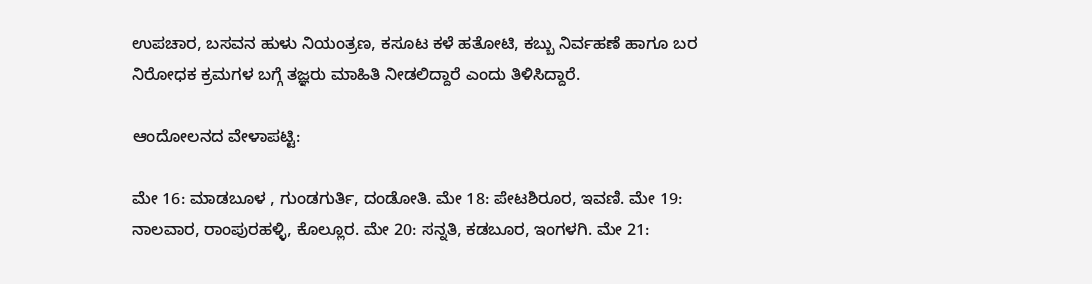ಉಪಚಾರ, ಬಸವನ ಹುಳು ನಿಯಂತ್ರಣ, ಕಸೂಟ ಕಳೆ ಹತೋಟಿ, ಕಬ್ಬು ನಿರ್ವಹಣೆ ಹಾಗೂ ಬರ ನಿರೋಧಕ ಕ್ರಮಗಳ ಬಗ್ಗೆ ತಜ್ಞರು ಮಾಹಿತಿ ನೀಡಲಿದ್ದಾರೆ ಎಂದು ತಿಳಿಸಿದ್ದಾರೆ.

ಆಂದೋಲನದ ವೇಳಾಪಟ್ಟಿ:

ಮೇ 16: ಮಾಡಬೂಳ , ಗುಂಡಗುರ್ತಿ, ದಂಡೋತಿ. ಮೇ 18: ಪೇಟಶಿರೂರ, ಇವಣಿ. ಮೇ 19: ನಾಲವಾರ, ರಾಂಪುರಹಳ್ಳಿ, ಕೊಲ್ಲೂರ. ಮೇ 20: ಸನ್ನತಿ, ಕಡಬೂರ, ಇಂಗಳಗಿ. ಮೇ 21: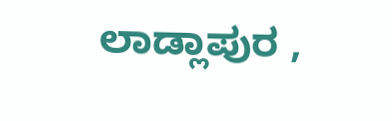ಲಾಡ್ಲಾಪುರ ,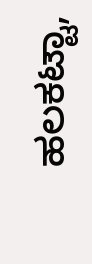ಹಲಕಟ್ಟಾ,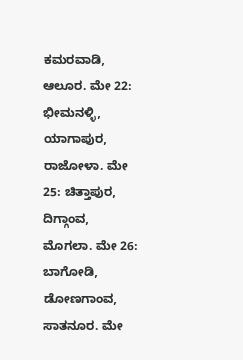ಕಮರವಾಡಿ, ಆಲೂರ. ಮೇ 22: ಭೀಮನಳ್ಳಿ, ಯಾಗಾಪುರ, ರಾಜೋಳಾ. ಮೇ 25: ಚಿತ್ತಾಪುರ, ದಿಗ್ಗಾಂವ, ಮೊಗಲಾ. ಮೇ 26: ಬಾಗೋಡಿ, ಡೋಣಗಾಂವ, ಸಾತನೂರ. ಮೇ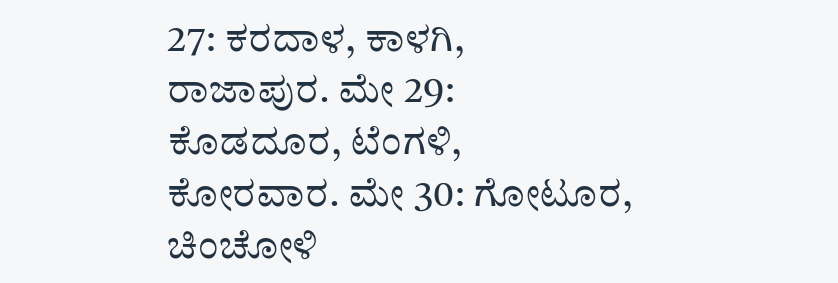27: ಕರದಾಳ, ಕಾಳಗಿ, ರಾಜಾಪುರ. ಮೇ 29: ಕೊಡದೂರ, ಟೆಂಗಳಿ, ಕೋರವಾರ. ಮೇ 30: ಗೋಟೂರ, ಚಿಂಚೋಳಿ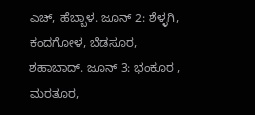ಎಚ್, ಹೆಬ್ಬಾಳ. ಜೂನ್ 2: ಶೆಳ್ಳಗಿ, ಕಂದಗೋಳ, ಬೆಡಸೂರ, ಶಹಾಬಾದ್. ಜೂನ್ 3: ಭಂಕೂರ , ಮರತೂರ,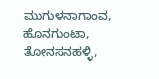ಮುಗುಳನಾಗಾಂವ, ಹೊನಗುಂಟಾ, ತೋನಸನಹಳ್ಳಿ,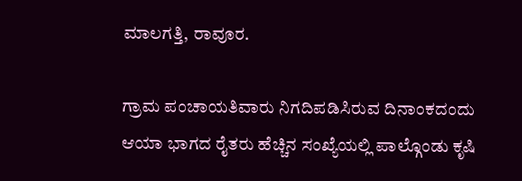ಮಾಲಗತ್ತಿ, ರಾವೂರ.

ಗ್ರಾಮ ಪಂಚಾಯತಿವಾರು ನಿಗದಿಪಡಿಸಿರುವ ದಿನಾಂಕದಂದು ಆಯಾ ಭಾಗದ ರೈತರು ಹೆಚ್ಚಿನ ಸಂಖ್ಯೆಯಲ್ಲಿ ಪಾಲ್ಗೊಂಡು ಕೃಷಿ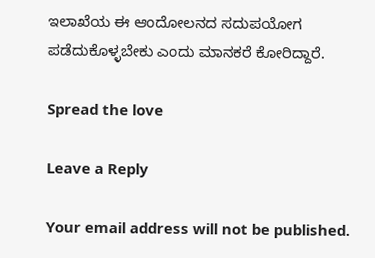ಇಲಾಖೆಯ ಈ ಆಂದೋಲನದ ಸದುಪಯೋಗ ಪಡೆದುಕೊಳ್ಳಬೇಕು ಎಂದು ಮಾನಕರೆ ಕೋರಿದ್ದಾರೆ.

Spread the love

Leave a Reply

Your email address will not be published.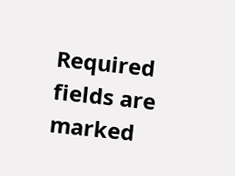Required fields are marked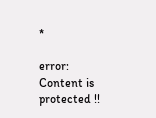*

error: Content is protected !!